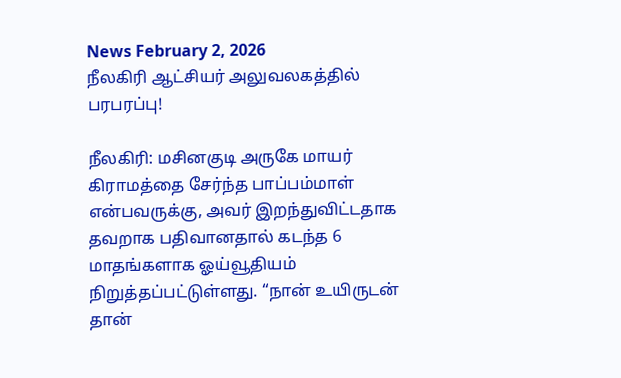News February 2, 2026
நீலகிரி ஆட்சியர் அலுவலகத்தில் பரபரப்பு!

நீலகிரி: மசினகுடி அருகே மாயர் கிராமத்தை சேர்ந்த பாப்பம்மாள் என்பவருக்கு, அவர் இறந்துவிட்டதாக தவறாக பதிவானதால் கடந்த 6 மாதங்களாக ஓய்வூதியம் நிறுத்தப்பட்டுள்ளது. “நான் உயிருடன் தான்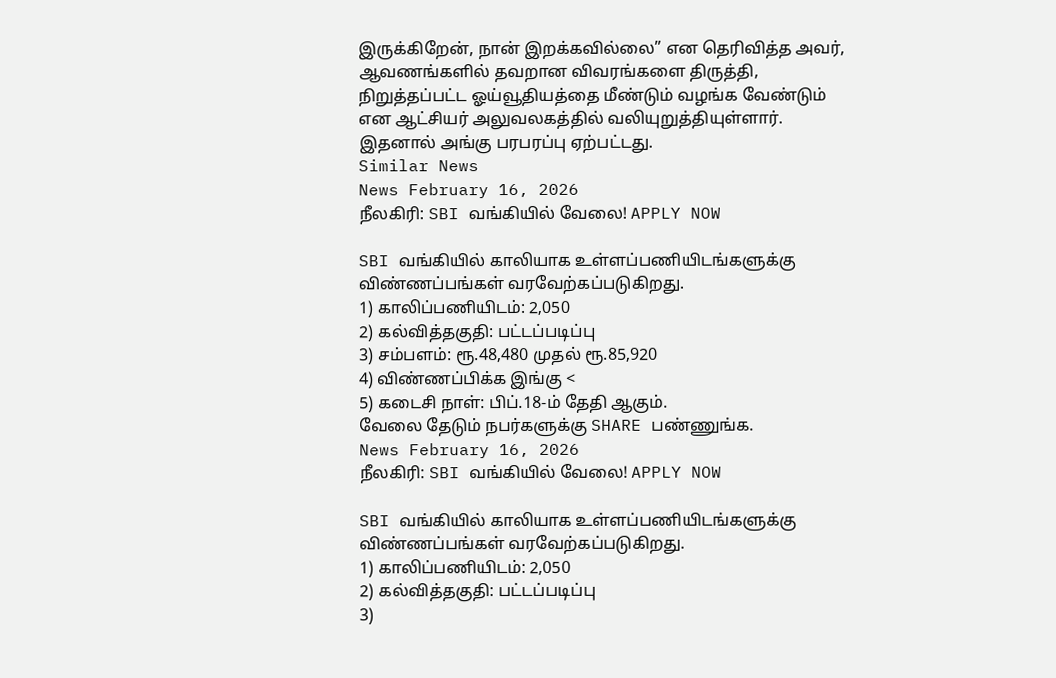இருக்கிறேன், நான் இறக்கவில்லை” என தெரிவித்த அவர், ஆவணங்களில் தவறான விவரங்களை திருத்தி, நிறுத்தப்பட்ட ஓய்வூதியத்தை மீண்டும் வழங்க வேண்டும் என ஆட்சியர் அலுவலகத்தில் வலியுறுத்தியுள்ளார். இதனால் அங்கு பரபரப்பு ஏற்பட்டது.
Similar News
News February 16, 2026
நீலகிரி: SBI வங்கியில் வேலை! APPLY NOW

SBI வங்கியில் காலியாக உள்ளப்பணியிடங்களுக்கு விண்ணப்பங்கள் வரவேற்கப்படுகிறது.
1) காலிப்பணியிடம்: 2,050
2) கல்வித்தகுதி: பட்டப்படிப்பு
3) சம்பளம்: ரூ.48,480 முதல் ரூ.85,920
4) விண்ணப்பிக்க இங்கு <
5) கடைசி நாள்: பிப்.18-ம் தேதி ஆகும்.
வேலை தேடும் நபர்களுக்கு SHARE பண்ணுங்க.
News February 16, 2026
நீலகிரி: SBI வங்கியில் வேலை! APPLY NOW

SBI வங்கியில் காலியாக உள்ளப்பணியிடங்களுக்கு விண்ணப்பங்கள் வரவேற்கப்படுகிறது.
1) காலிப்பணியிடம்: 2,050
2) கல்வித்தகுதி: பட்டப்படிப்பு
3)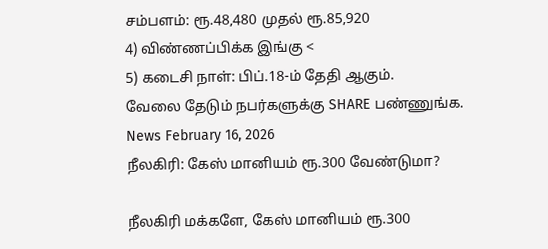சம்பளம்: ரூ.48,480 முதல் ரூ.85,920
4) விண்ணப்பிக்க இங்கு <
5) கடைசி நாள்: பிப்.18-ம் தேதி ஆகும்.
வேலை தேடும் நபர்களுக்கு SHARE பண்ணுங்க.
News February 16, 2026
நீலகிரி: கேஸ் மானியம் ரூ.300 வேண்டுமா?

நீலகிரி மக்களே, கேஸ் மானியம் ரூ.300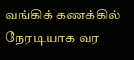வங்கிக் கணக்கில் நேரடியாக வர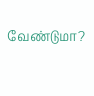வேண்டுமா?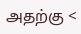அதற்கு <